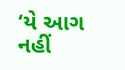‘યે આગ નહીં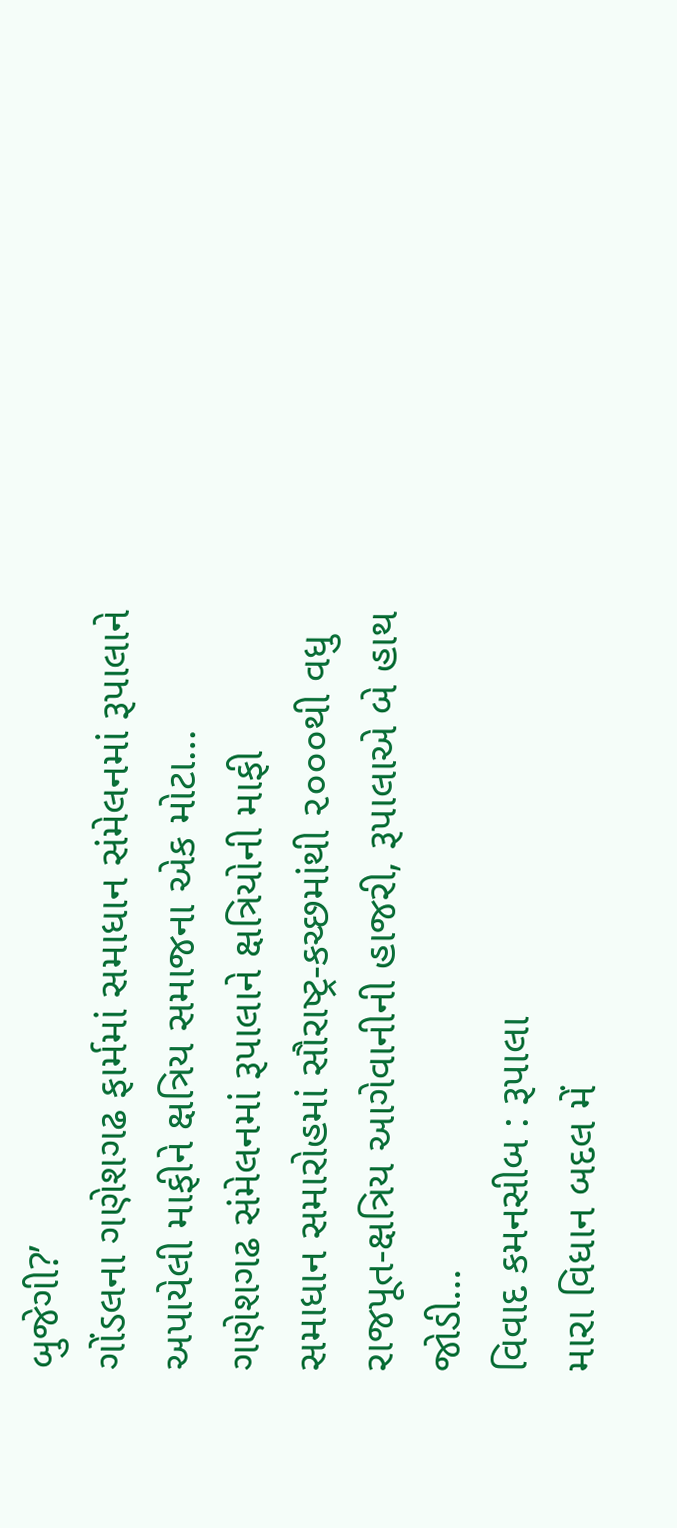બુજેગી?’
ગોંડલના ગણેશગઢ ફાર્મમાં સમાધાન સંમેલનમાં રૂપાલાને અપાયેલી માફીને ક્ષત્રિય સમાજના એક મોટા…
ગણેશગઢ સંમેલનમાં રૂપાલાને ક્ષત્રિયોની માફી
સમાધાન સમારોહમાં સૌરાષ્ટ્ર-કચ્છમાંથી ૨૦૦૦થી વધુ રાજપૂત-ક્ષત્રિય આગેવાનીની હાજરી, રૂપાલાએ બે હાથ જોડી…
વિવાદ કમનસીબ : રૂપાલા
મારા વિધાન બદલ મેં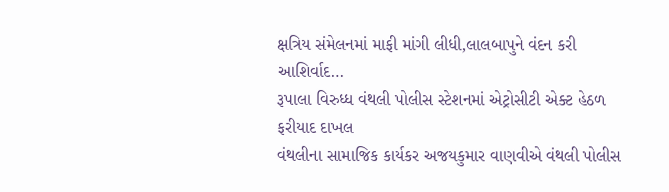ક્ષત્રિય સંમેલનમાં માફી માંગી લીધી,લાલબાપુને વંદન કરી આશિર્વાદ…
રૂપાલા વિરુધ્ધ વંથલી પોલીસ સ્ટેશનમાં એટ્રોસીટી એક્ટ હેઠળ ફરીયાદ દાખલ
વંથલીના સામાજિક કાર્યકર અજયકુમાર વાણવીએ વંથલી પોલીસ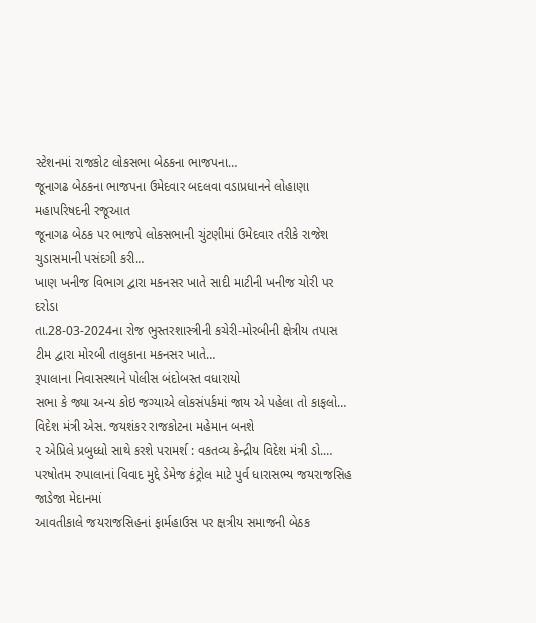સ્ટેશનમાં રાજકોટ લોકસભા બેઠકના ભાજપના…
જૂનાગઢ બેઠકના ભાજપના ઉમેદવાર બદલવા વડાપ્રધાનને લોહાણા મહાપરિષદની રજૂઆત
જૂનાગઢ બેઠક પર ભાજપે લોકસભાની ચુંટણીમાં ઉમેદવાર તરીકે રાજેશ ચુડાસમાની પસંદગી કરી…
ખાણ ખનીજ વિભાગ દ્વારા મકનસર ખાતે સાદી માટીની ખનીજ ચોરી પર દરોડા
તા.28-03-2024ના રોજ ભુસ્તરશાસ્ત્રીની કચેરી-મોરબીની ક્ષેત્રીય તપાસ ટીમ દ્વારા મોરબી તાલુકાના મકનસર ખાતે…
રૂપાલાના નિવાસસ્થાને પોલીસ બંદોબસ્ત વધારાયો
સભા કે જ્યા અન્ય કોઇ જગ્યાએ લોકસંપર્કમાં જાય એ પહેલા તો કાફલો…
વિદેશ મંત્રી એસ. જયશંકર રાજકોટના મહેમાન બનશે
૨ એપ્રિલે પ્રબુધ્ધો સાથે કરશે પરામર્શ : વકતવ્ય કેન્દ્રીય વિદેશ મંત્રી ડો.…
પરષોતમ રુપાલાનાં વિવાદ મુદ્દે ડેમેજ કંટ્રોલ માટે પુર્વ ધારાસભ્ય જયરાજસિહ જાડેજા મેદાનમાં
આવતીકાલે જયરાજસિહનાં ફાર્મહાઉસ પર ક્ષત્રીય સમાજની બેઠક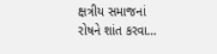ક્ષત્રીય સમાજનાં રોષને શાંત કરવા…